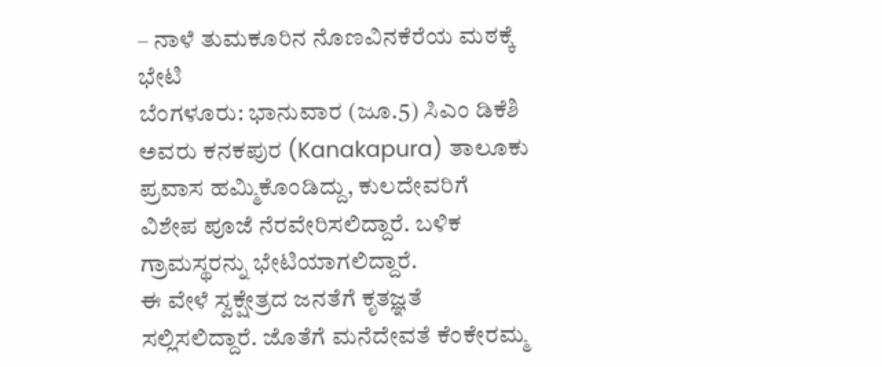– ನಾಳೆ ತುಮಕೂರಿನ ನೊಣವಿನಕೆರೆಯ ಮಠಕ್ಕೆ ಭೇಟಿ
ಬೆಂಗಳೂರು: ಭಾನುವಾರ (ಜೂ.5) ಸಿಎಂ ಡಿಕೆಶಿ ಅವರು ಕನಕಪುರ (Kanakapura) ತಾಲೂಕು ಪ್ರವಾಸ ಹಮ್ಮಿಕೊಂಡಿದ್ದು, ಕುಲದೇವರಿಗೆ ವಿಶೇಪ ಪೂಜೆ ನೆರವೇರಿಸಲಿದ್ದಾರೆ. ಬಳಿಕ ಗ್ರಾಮಸ್ಥರನ್ನು ಭೇಟಿಯಾಗಲಿದ್ದಾರೆ.
ಈ ವೇಳೆ ಸ್ವಕ್ಷೇತ್ರದ ಜನತೆಗೆ ಕೃತಜ್ಞತೆ ಸಲ್ಲಿಸಲಿದ್ದಾರೆ. ಜೊತೆಗೆ ಮನೆದೇವತೆ ಕೆಂಕೇರಮ್ಮ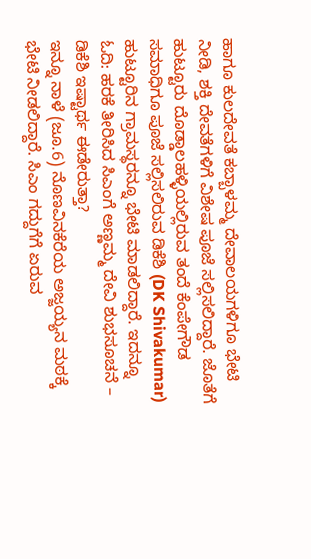ಹಾಗೂ ಕುಲದೇವತೆ ಕಬ್ಬಾಳಮ್ಮ ದೇವಾಲಯಗಳಿಗೂ ಭೇಟಿ ನೀಡಿ, ಶಕ್ತಿ ದೇವತೆಗಳಿಗೆ ವಿಶೇಷ ಪೂಜೆ ಸಲ್ಲಿಸಲಿದ್ದಾರೆ. ಜೊತೆಗೆ ಹುಟ್ಟೂರು ದೊಡ್ಡಾಲಹಳ್ಳಿಯಲ್ಲಿರುವ ತಂದೆ ಕೆಂಪೇಗೌಡ ಸಮಾಧಿಗೂ ಪೂಜೆ ಸಲ್ಲಿಸಲಿರುವ ಡಿಕೆಶಿ (DK Shivakumar) ಹುಟ್ಟೂರಿನ ಗ್ರಾಮಸ್ಥರನ್ನೂ ಭೇಟಿ ಮಾಡಲಿದ್ದಾರೆ. ಇದನ್ನೂ ಓದಿ: ಹರಕೆ ತೀರಿಸಿದ ಸಿಎಂಗೆ ಅಣ್ಣಮ್ಮ ದೇವಿ ಶುಭಸೂಚನೆ – ಡಿಕೆಶಿ ಇಷ್ಟಾರ್ಥ ಈಡೇರುತ್ತಾ?
ಇನ್ನೂ ನಾಳೆ (ಜೂ.6) ನೊಣವಿನಕೆರೆಯ ಅಜ್ಜಯ್ಯನ ಮಠಕ್ಕೆ ಭೇಟಿ ನೀಡಲಿದ್ದಾರೆ. ಸಿಎಂ ಗದ್ದುಗೆಗೆ ಏರುವ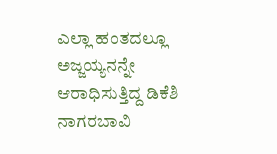ಎಲ್ಲಾ ಹಂತದಲ್ಲೂ ಅಜ್ಜಯ್ಯನನ್ನೇ ಆರಾಧಿಸುತ್ತಿದ್ದ ಡಿಕೆಶಿ ನಾಗರಬಾವಿ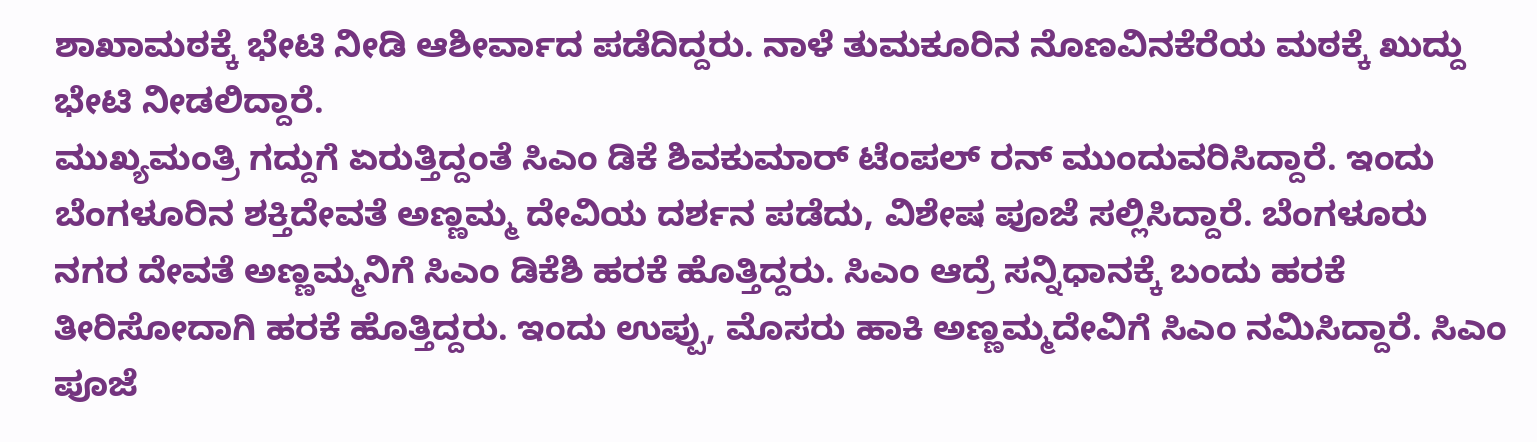ಶಾಖಾಮಠಕ್ಕೆ ಭೇಟಿ ನೀಡಿ ಆಶೀರ್ವಾದ ಪಡೆದಿದ್ದರು. ನಾಳೆ ತುಮಕೂರಿನ ನೊಣವಿನಕೆರೆಯ ಮಠಕ್ಕೆ ಖುದ್ದು ಭೇಟಿ ನೀಡಲಿದ್ದಾರೆ.
ಮುಖ್ಯಮಂತ್ರಿ ಗದ್ದುಗೆ ಏರುತ್ತಿದ್ದಂತೆ ಸಿಎಂ ಡಿಕೆ ಶಿವಕುಮಾರ್ ಟೆಂಪಲ್ ರನ್ ಮುಂದುವರಿಸಿದ್ದಾರೆ. ಇಂದು ಬೆಂಗಳೂರಿನ ಶಕ್ತಿದೇವತೆ ಅಣ್ಣಮ್ಮ ದೇವಿಯ ದರ್ಶನ ಪಡೆದು, ವಿಶೇಷ ಪೂಜೆ ಸಲ್ಲಿಸಿದ್ದಾರೆ. ಬೆಂಗಳೂರು ನಗರ ದೇವತೆ ಅಣ್ಣಮ್ಮನಿಗೆ ಸಿಎಂ ಡಿಕೆಶಿ ಹರಕೆ ಹೊತ್ತಿದ್ದರು. ಸಿಎಂ ಆದ್ರೆ ಸನ್ನಿಧಾನಕ್ಕೆ ಬಂದು ಹರಕೆ ತೀರಿಸೋದಾಗಿ ಹರಕೆ ಹೊತ್ತಿದ್ದರು. ಇಂದು ಉಪ್ಪು, ಮೊಸರು ಹಾಕಿ ಅಣ್ಣಮ್ಮದೇವಿಗೆ ಸಿಎಂ ನಮಿಸಿದ್ದಾರೆ. ಸಿಎಂ ಪೂಜೆ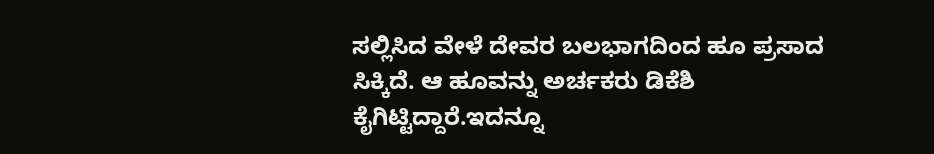ಸಲ್ಲಿಸಿದ ವೇಳೆ ದೇವರ ಬಲಭಾಗದಿಂದ ಹೂ ಪ್ರಸಾದ ಸಿಕ್ಕಿದೆ. ಆ ಹೂವನ್ನು ಅರ್ಚಕರು ಡಿಕೆಶಿ ಕೈಗಿಟ್ಟಿದ್ದಾರೆ.ಇದನ್ನೂ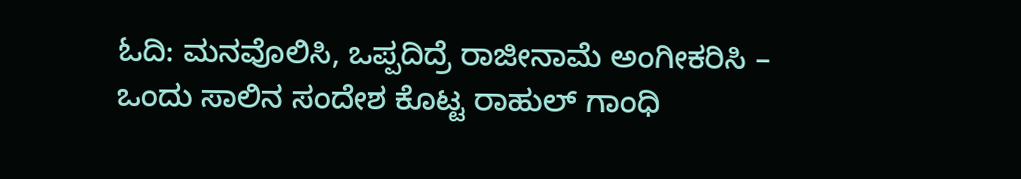ಓದಿ: ಮನವೊಲಿಸಿ, ಒಪ್ಪದಿದ್ರೆ ರಾಜೀನಾಮೆ ಅಂಗೀಕರಿಸಿ – ಒಂದು ಸಾಲಿನ ಸಂದೇಶ ಕೊಟ್ಟ ರಾಹುಲ್ ಗಾಂಧಿ